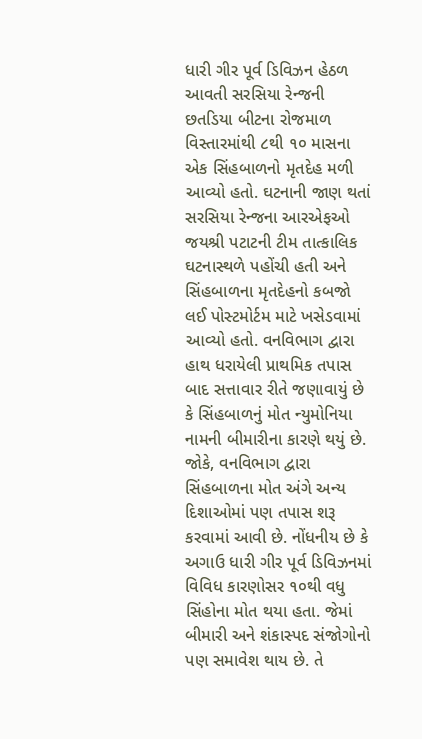ધારી ગીર પૂર્વ ડિવિઝન હેઠળ આવતી સરસિયા રેન્જની છતડિયા બીટના રોજમાળ વિસ્તારમાંથી ૮થી ૧૦ માસના એક સિંહબાળનો મૃતદેહ મળી આવ્યો હતો. ઘટનાની જાણ થતાં સરસિયા રેન્જના આરએફઓ જયશ્રી પટાટની ટીમ તાત્કાલિક ઘટનાસ્થળે પહોંચી હતી અને સિંહબાળના મૃતદેહનો કબજો લઈ પોસ્ટમોર્ટમ માટે ખસેડવામાં આવ્યો હતો. વનવિભાગ દ્વારા હાથ ધરાયેલી પ્રાથમિક તપાસ બાદ સત્તાવાર રીતે જણાવાયું છે કે સિંહબાળનું મોત ન્યુમોનિયા નામની બીમારીના કારણે થયું છે. જોકે, વનવિભાગ દ્વારા સિંહબાળના મોત અંગે અન્ય દિશાઓમાં પણ તપાસ શરૂ કરવામાં આવી છે. નોંધનીય છે કે અગાઉ ધારી ગીર પૂર્વ ડિવિઝનમાં વિવિધ કારણોસર ૧૦થી વધુ સિંહોના મોત થયા હતા. જેમાં બીમારી અને શંકાસ્પદ સંજોગોનો પણ સમાવેશ થાય છે. તે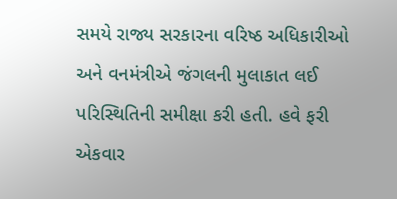સમયે રાજ્ય સરકારના વરિષ્ઠ અધિકારીઓ અને વનમંત્રીએ જંગલની મુલાકાત લઈ પરિસ્થિતિની સમીક્ષા કરી હતી. હવે ફરી એકવાર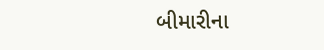બીમારીના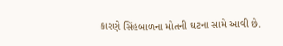કારણે સિંહબાળના મોતની ઘટના સામે આવી છે.